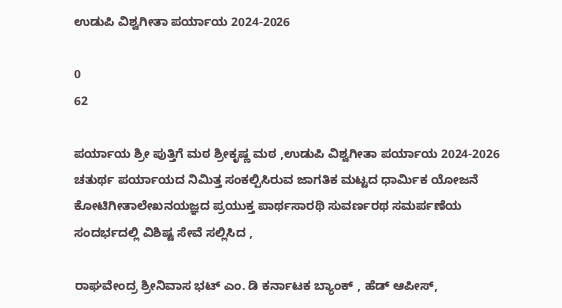ಉಡುಪಿ ವಿಶ್ವಗೀತಾ ಪರ್ಯಾಯ 2024-2026

0
62

ಪರ್ಯಾಯ ಶ್ರೀ ಪುತ್ತಿಗೆ ಮಠ ಶ್ರೀಕೃಷ್ಣ ಮಠ ,ಉಡುಪಿ ವಿಶ್ವಗೀತಾ ಪರ್ಯಾಯ 2024-2026 ಚತುರ್ಥ ಪರ್ಯಾಯದ ನಿಮಿತ್ತ ಸಂಕಲ್ಪಿಸಿರುವ ಜಾಗತಿಕ ಮಟ್ಟದ ಧಾರ್ಮಿಕ ಯೋಜನೆ ಕೋಟಿಗೀತಾಲೇಖನಯಜ್ಞದ ಪ್ರಯುಕ್ತ ಪಾರ್ಥಸಾರಥಿ ಸುವರ್ಣರಥ ಸಮರ್ಪಣೆಯ ಸಂದರ್ಭದಲ್ಲಿ ವಿಶಿಷ್ಟ ಸೇವೆ ಸಲ್ಲಿಸಿದ ,

ರಾಘವೇಂದ್ರ ಶ್ರೀನಿವಾಸ ಭಟ್ ಎಂ. ಡಿ ಕರ್ನಾಟಕ ಬ್ಯಾಂಕ್ , ಹೆಡ್ ಆಪೀಸ್,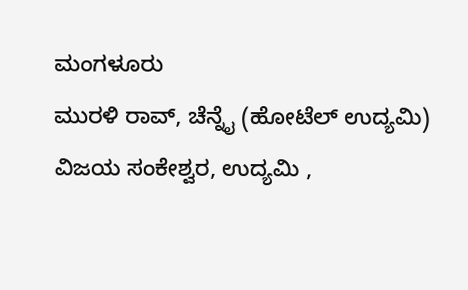ಮಂಗಳೂರು
ಮುರಳಿ ರಾವ್, ಚೆನ್ನೈ (ಹೋಟೆಲ್ ಉದ್ಯಮಿ)
ವಿಜಯ ಸಂಕೇಶ್ವರ, ಉದ್ಯಮಿ ,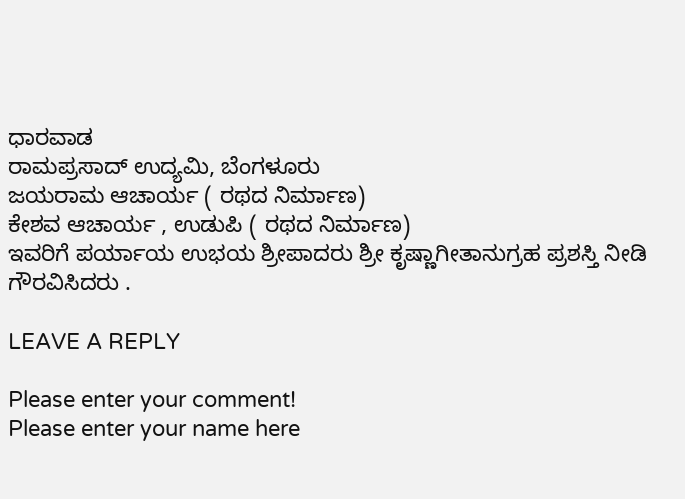ಧಾರವಾಡ
ರಾಮಪ್ರಸಾದ್ ಉದ್ಯಮಿ, ಬೆಂಗಳೂರು
ಜಯರಾಮ ಆಚಾರ್ಯ ( ರಥದ ನಿರ್ಮಾಣ)
ಕೇಶವ ಆಚಾರ್ಯ , ಉಡುಪಿ ( ರಥದ ನಿರ್ಮಾಣ)
ಇವರಿಗೆ ಪರ್ಯಾಯ ಉಭಯ ಶ್ರೀಪಾದರು ಶ್ರೀ ಕೃಷ್ಣಾಗೀತಾನುಗ್ರಹ ಪ್ರಶಸ್ತಿ ನೀಡಿ ಗೌರವಿಸಿದರು .

LEAVE A REPLY

Please enter your comment!
Please enter your name here